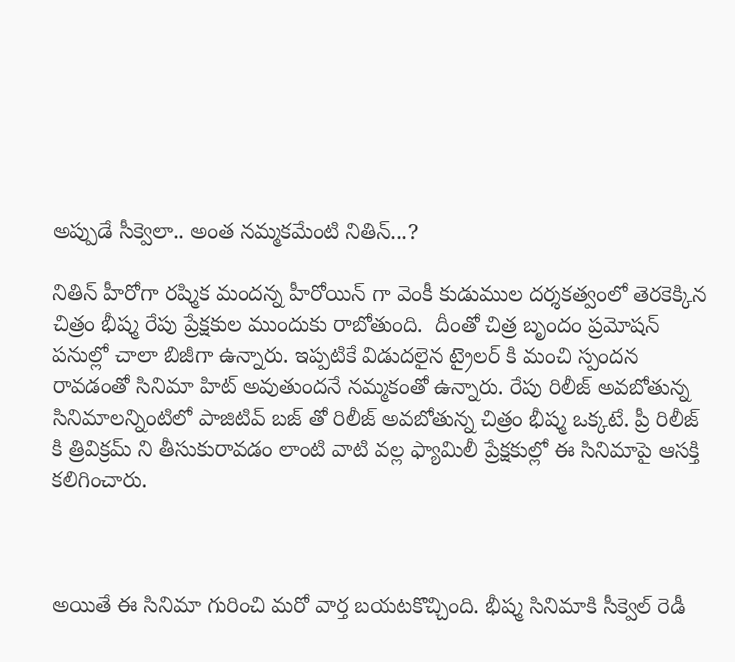అప్పుడే సీక్వెలా.. అంత నమ్మకమేంటి నితిన్...?

నితిన్ హీరోగా రష్మిక మందన్న హీరోయిన్ గా వెంకీ కుడుముల దర్శకత్వంలో తెరకెక్కిన చిత్రం భీష్మ రేపు ప్రేక్షకుల ముందుకు రాబోతుంది.  దీంతో చిత్ర బృందం ప్రమోషన్ పనుల్లో చాలా బిజీగా ఉన్నారు. ఇప్పటికే విడుదలైన ట్రైలర్ కి మంచి స్పందన రావడంతో సినిమా హిట్ అవుతుందనే నమ్మకంతో ఉన్నారు. రేపు రిలీజ్ అవబోతున్న సినిమాలన్నింటిలో పాజిటివ్ బజ్ తో రిలీజ్ అవబోతున్న చిత్రం భీష్మ ఒక్కటే. ప్రీ రిలీజ్ కి త్రివిక్రమ్ ని తీసుకురావడం లాంటి వాటి వల్ల ఫ్యామిలీ ప్రేక్షకుల్లో ఈ సినిమాపై ఆసక్తి కలిగించారు.



అయితే ఈ సినిమా గురించి మరో వార్త బయటకొచ్చింది. భీష్మ సినిమాకి సీక్వెల్ రెడీ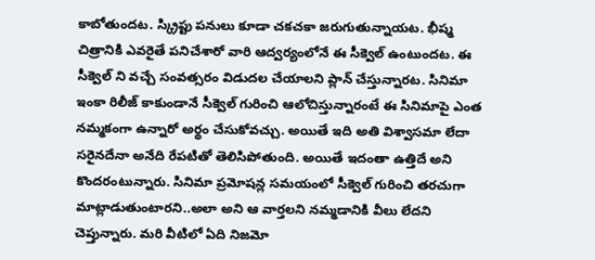కాబోతుందట. స్క్రిప్టు పనులు కూడా చకచకా జరుగుతున్నాయట. భీష్మ చిత్రానికి ఎవరైతే పనిచేశారో వారి ఆద్వర్యంలోనే ఈ సీక్వెల్ ఉంటుందట. ఈ సీక్వెల్ ని వచ్చే సంవత్సరం విడుదల చేయాలని ప్లాన్ చేస్తున్నారట. సినిమా ఇంకా రిలీజ్ కాకుండానే సీక్వెల్ గురించి ఆలోచిస్తున్నారంటే ఈ సినిమాపై ఎంత నమ్మకంగా ఉన్నారో అర్థం చేసుకోవచ్చు. అయితే ఇది అతి విశ్వాసమా లేదా సరైనదేనా అనేది రేపటితో తెలిసిపోతుంది. అయితే ఇదంతా ఉత్తిదే అని కొందరంటున్నారు. సినిమా ప్రమోషన్ల సమయంలో సీక్వెల్ గురించి తరచుగా మాట్లాడుతుంటారని..అలా అని ఆ వార్తలని నమ్మడానికి వీలు లేదని చెప్తున్నారు. మరి వీటిలో ఏది నిజమో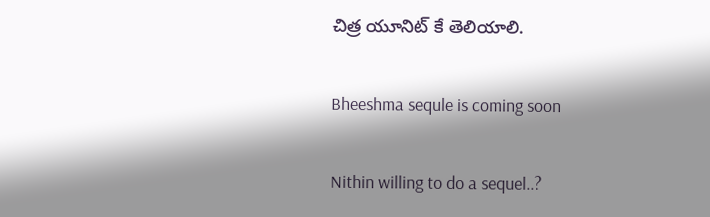చిత్ర యూనిట్ కే తెలియాలి.

Bheeshma sequle is coming soon

Nithin willing to do a sequel..?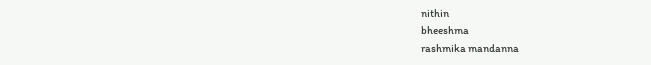nithin
bheeshma
rashmika mandanna